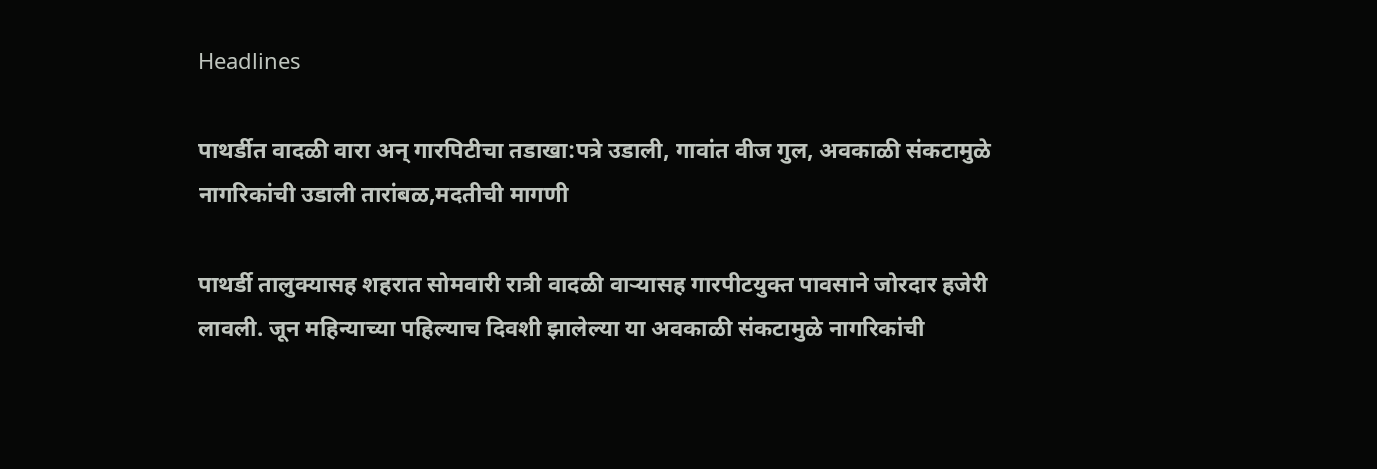Headlines

पाथर्डीत वादळी वारा अन् गारपिटीचा तडाखा:पत्रे उडाली, गावांत वीज गुल, अवकाळी संकटामुळे नागरिकांची उडाली तारांबळ,मदतीची मागणी

पाथर्डी तालुक्यासह शहरात सोमवारी रात्री वादळी वाऱ्यासह गारपीटयुक्त पावसाने जोरदार हजेरी लावली. जून महिन्याच्या पहिल्याच दिवशी झालेल्या या अवकाळी संकटामुळे नागरिकांची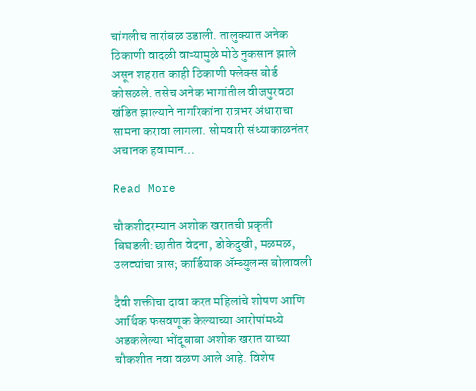चांगलीच तारांबळ उडाली. तालुक्यात अनेक ठिकाणी वादळी वाऱ्यामुळे मोठे नुकसान झाले असून शहरात काही ठिकाणी फ्लेक्स बोर्ड कोसळले. तसेच अनेक भागांतील वीजपुरवठा खंडित झाल्याने नागरिकांना रात्रभर अंधाराचा सामना करावा लागला. सोमवारी संध्याकाळनंतर अचानक हवामान…

Read More

चौकशीदरम्यान अशोक खरातची प्रकृती बिघडली:छातीत वेदना, डोकेदुखी, मळमळ, उलट्यांचा त्रास; कार्डियाक अ‍ॅम्ब्युलन्स बोलावली

दैवी शक्तीचा दावा करत महिलांचे शोषण आणि आर्थिक फसवणूक केल्याच्या आरोपांमध्ये अडकलेल्या भोंदूबाबा अशोक खरात याच्या चौकशीत नवा वळण आले आहे. विशेष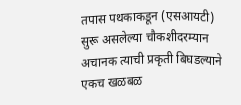तपास पथकाकडून (एसआयटी) सुरू असलेल्या चौकशीदरम्यान अचानक त्याची प्रकृती बिघडल्याने एकच खळबळ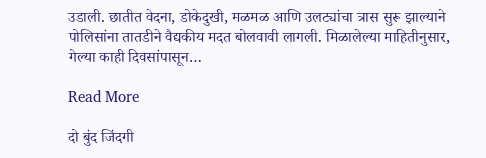उडाली. छातीत वेदना, डोकेदुखी, मळमळ आणि उलट्यांचा त्रास सुरू झाल्याने पोलिसांना तातडीने वैद्यकीय मदत बोलवावी लागली. मिळालेल्या माहितीनुसार, गेल्या काही दिवसांपासून…

Read More

दो बुंद जिंदगी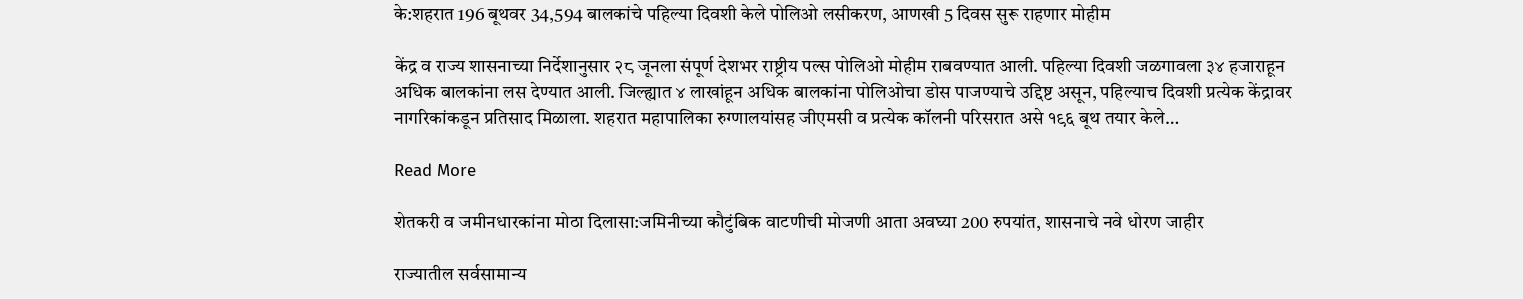के:शहरात 196 बूथवर 34,594 बालकांचे पहिल्या दिवशी केले पोलिओ लसीकरण, आणखी 5 दिवस सुरू राहणार मोहीम

केंद्र व राज्य शासनाच्या निर्देशानुसार २८ जूनला संपूर्ण देशभर राष्ट्रीय पल्स पोलिओ मोहीम राबवण्यात आली. पहिल्या दिवशी जळगावला ३४ हजाराहून अधिक बालकांना लस देण्यात आली. जिल्ह्यात ४ लाखांहून अधिक बालकांना पोलिओचा डोस पाजण्याचे उद्दिष्ट असून, पहिल्याच दिवशी प्रत्येक केंद्रावर नागरिकांकडून प्रतिसाद मिळाला. शहरात महापालिका रुग्णालयांसह जीएमसी व प्रत्येक कॉलनी परिसरात असे १९६ बूथ तयार केले…

Read More

शेतकरी व जमीनधारकांना मोठा दिलासा:जमिनीच्या कौटुंबिक वाटणीची मोजणी आता अवघ्या 200 रुपयांत, शासनाचे नवे धोरण जाहीर

राज्यातील सर्वसामान्य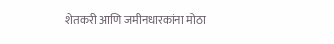शेतकरी आणि जमीनधारकांना मोठा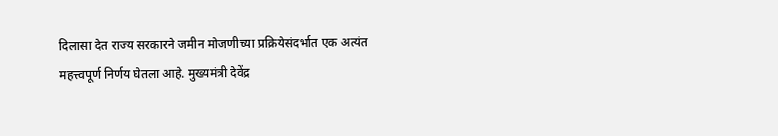दिलासा देत राज्य सरकारने जमीन मोजणीच्या प्रक्रियेसंदर्भात एक अत्यंत महत्त्वपूर्ण निर्णय घेतला आहे. मुख्यमंत्री देवेंद्र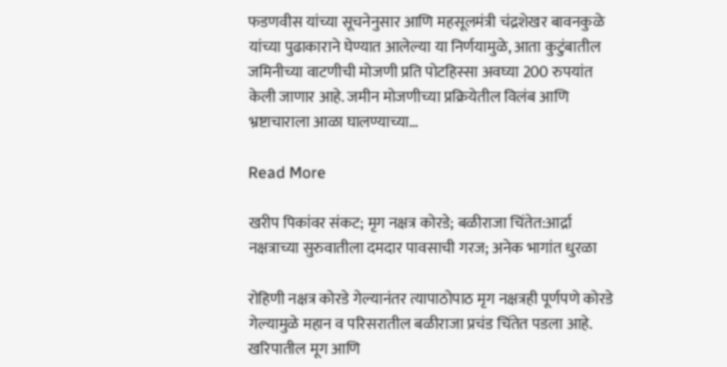फडणवीस यांच्या सूचनेनुसार आणि महसूलमंत्री चंद्रशेखर बावनकुळे यांच्या पुढाकाराने घेण्यात आलेल्या या निर्णयामुळे, आता कुटुंबातील जमिनीच्या वाटणीची मोजणी प्रति पोटहिस्सा अवघ्या 200 रुपयांत केली जाणार आहे. जमीन मोजणीच्या प्रक्रियेतील विलंब आणि भ्रष्टाचाराला आळा घालण्याच्या…

Read More

खरीप पिकांवर संकट; मृग नक्षत्र कोरडे; बळीराजा चिंतेत:आर्द्रा नक्षत्राच्या सुरुवातीला दमदार पावसाची गरज; अनेक भागांत धुरळा

रोहिणी नक्षत्र कोरडे गेल्यानंतर त्यापाठोपाठ मृग नक्षत्रही पूर्णपणे कोरडे गेल्यामुळे महान व परिसरातील बळीराजा प्रचंड चिंतेत पडला आहे. खरिपातील मूग आणि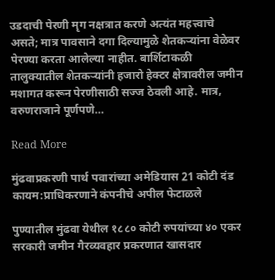उडदाची पेरणी मृग नक्षत्रात करणे अत्यंत महत्त्वाचे असते; मात्र पावसाने दगा दिल्यामुळे शेतकऱ्यांना वेळेवर पेरण्या करता आलेल्या नाहीत. बार्शिटाकळी तालुक्यातील शेतकऱ्यांनी हजारो हेक्टर क्षेत्रावरील जमीन मशागत करून पेरणीसाठी सज्ज ठेवली आहे. मात्र, वरुणराजाने पूर्णपणे…

Read More

मुंढवाप्रकरणी पार्थ पवारांच्या अमेडियास 21 कोटी दंड कायम:प्राधिकरणाने कंपनीचे अपील फेटाळले

पुण्यातील मुंढवा येथील १८८० कोटी रुपयांच्या ४० एकर सरकारी जमीन गैरव्यवहार प्रकरणात खासदार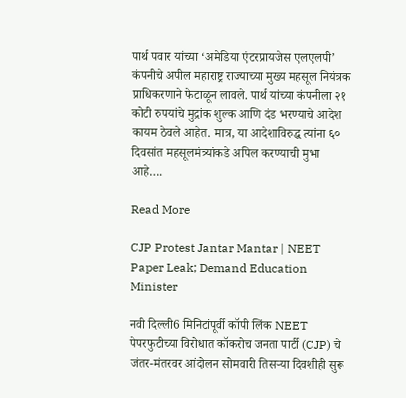पार्थ पवार यांच्या ‘अमेडिया एंटरप्रायजेस एलएलपी’ कंपनीचे अपील महाराष्ट्र राज्याच्या मुख्य महसूल नियंत्रक प्राधिकरणाने फेटाळून लावले. पार्थ यांच्या कंपनीला २१ कोटी रुपयांचे मुद्रांक शुल्क आणि दंड भरण्याचे आदेश कायम ठेवले आहेत. मात्र, या आदेशाविरुद्ध त्यांना ६० दिवसांत महसूलमंत्र्यांकडे अपिल करण्याची मुभा आहे….

Read More

CJP Protest Jantar Mantar | NEET Paper Leak; Demand Education Minister

नवी दिल्ली6 मिनिटांपूर्वी कॉपी लिंक NEET पेपरफुटीच्या विरोधात कॉकरोच जनता पार्टी (CJP) चे जंतर-मंतरवर आंदोलन सोमवारी तिसऱ्या दिवशीही सुरू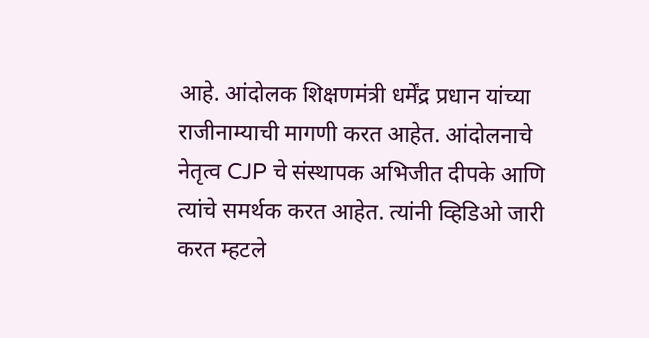आहे. आंदोलक शिक्षणमंत्री धर्मेंद्र प्रधान यांच्या राजीनाम्याची मागणी करत आहेत. आंदोलनाचे नेतृत्व CJP चे संस्थापक अभिजीत दीपके आणि त्यांचे समर्थक करत आहेत. त्यांनी व्हिडिओ जारी करत म्हटले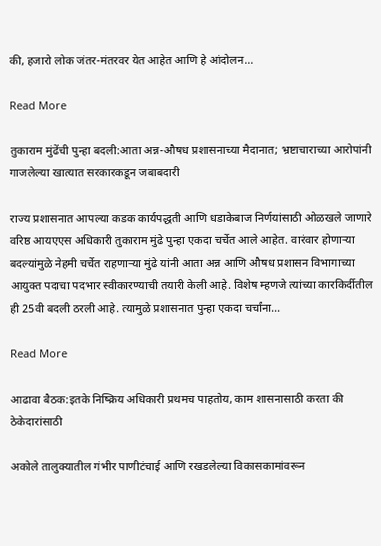की, हजारो लोक जंतर-मंतरवर येत आहेत आणि हे आंदोलन…

Read More

तुकाराम मुंढेंची पुन्हा बदली:आता अन्न-औषध प्रशासनाच्या मैदानात; भ्रष्टाचाराच्या आरोपांनी गाजलेल्या खात्यात सरकारकडून जबाबदारी

राज्य प्रशासनात आपल्या कडक कार्यपद्धती आणि धडाकेबाज निर्णयांसाठी ओळखले जाणारे वरिष्ठ आयएएस अधिकारी तुकाराम मुंढे पुन्हा एकदा चर्चेत आले आहेत. वारंवार होणाऱ्या बदल्यांमुळे नेहमी चर्चेत राहणाऱ्या मुंढे यांनी आता अन्न आणि औषध प्रशासन विभागाच्या आयुक्त पदाचा पदभार स्वीकारण्याची तयारी केली आहे. विशेष म्हणजे त्यांच्या कारकिर्दीतील ही 25वी बदली ठरली आहे. त्यामुळे प्रशासनात पुन्हा एकदा चर्चांना…

Read More

आढावा बैठक:इतके निष्क्रिय अधिकारी प्रथमच पाहतोय, काम शासनासाठी करता की ठेकेदारांसाठी

अकोले तालुक्यातील गंभीर पाणीटंचाई आणि रखडलेल्या विकासकामांवरून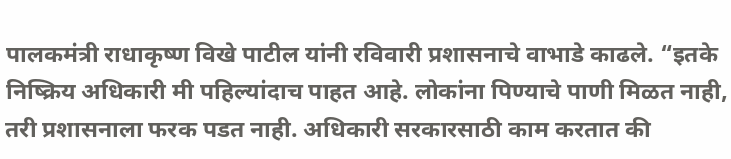पालकमंत्री राधाकृष्ण विखे पाटील यांनी रविवारी प्रशासनाचे वाभाडे काढले. “इतके निष्क्रिय अधिकारी मी पहिल्यांदाच पाहत आहे. लोकांना पिण्याचे पाणी मिळत नाही, तरी प्रशासनाला फरक पडत नाही. अधिकारी सरकारसाठी काम करतात की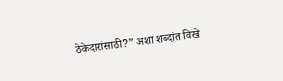ठेकेदारांसाठी?” अशा शब्दांत विखे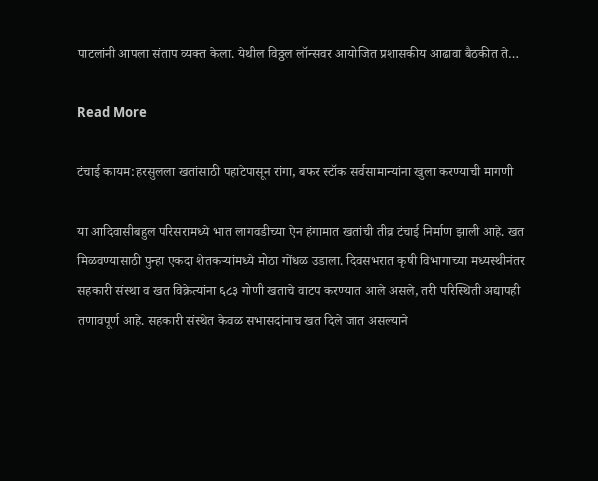पाटलांनी आपला संताप व्यक्त केला. येथील विठ्ठल लॉन्सवर आयोजित प्रशासकीय आढावा बैठकीत ते…

Read More

टंचाई कायम:हरसुलला खतांसाठी पहाटेपासून रांगा, बफर स्टॉक सर्वसामान्यांना खुला करण्याची मागणी

या आदिवासीबहुल परिसरामध्ये भात लागवडीच्या ऐन हंगामात खतांची तीव्र टंचाई निर्माण झाली आहे. खत मिळवण्यासाठी पुन्हा एकदा शेतकऱ्यांमध्ये मोठा गोंधळ उडाला. दिवसभरात कृषी विभागाच्या मध्यस्थीनंतर सहकारी संस्था व खत विक्रेत्यांना ६८३ गोणी खताचे वाटप करण्यात आले असले, तरी परिस्थिती अद्यापही तणावपूर्ण आहे. सहकारी संस्थेत केवळ सभासदांनाच खत दिले जात असल्याने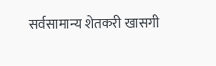सर्वसामान्य शेतकरी खासगी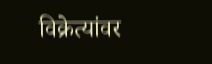विक्रेत्यांवर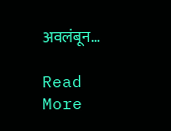अवलंबून…

Read More